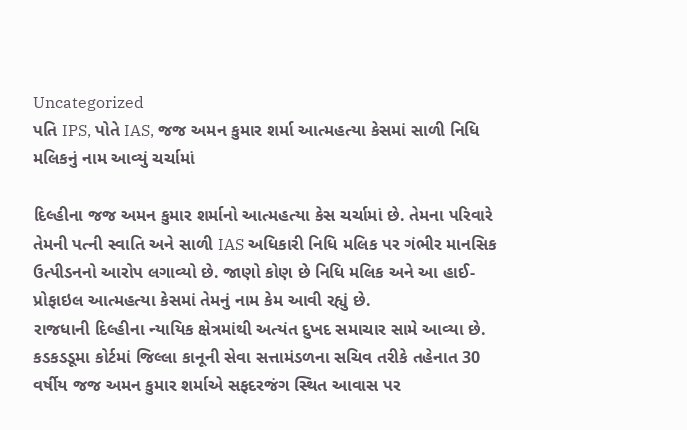Uncategorized
પતિ IPS, પોતે IAS, જજ અમન કુમાર શર્મા આત્મહત્યા કેસમાં સાળી નિધિ મલિકનું નામ આવ્યું ચર્ચામાં

દિલ્હીના જજ અમન કુમાર શર્માનો આત્મહત્યા કેસ ચર્ચામાં છે. તેમના પરિવારે તેમની પત્ની સ્વાતિ અને સાળી IAS અધિકારી નિધિ મલિક પર ગંભીર માનસિક ઉત્પીડનનો આરોપ લગાવ્યો છે. જાણો કોણ છે નિધિ મલિક અને આ હાઈ-પ્રોફાઇલ આત્મહત્યા કેસમાં તેમનું નામ કેમ આવી રહ્યું છે.
રાજધાની દિલ્હીના ન્યાયિક ક્ષેત્રમાંથી અત્યંત દુખદ સમાચાર સામે આવ્યા છે. કડકડડૂમા કોર્ટમાં જિલ્લા કાનૂની સેવા સત્તામંડળના સચિવ તરીકે તહેનાત 30 વર્ષીય જજ અમન કુમાર શર્માએ સફદરજંગ સ્થિત આવાસ પર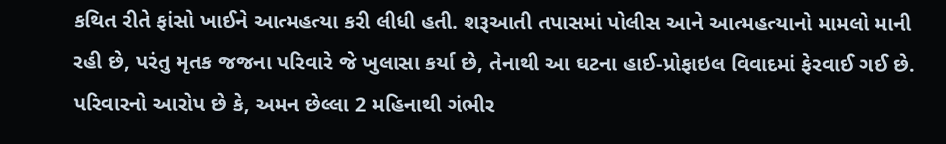કથિત રીતે ફાંસો ખાઈને આત્મહત્યા કરી લીધી હતી. શરૂઆતી તપાસમાં પોલીસ આને આત્મહત્યાનો મામલો માની રહી છે, પરંતુ મૃતક જજના પરિવારે જે ખુલાસા કર્યા છે, તેનાથી આ ઘટના હાઈ-પ્રોફાઇલ વિવાદમાં ફેરવાઈ ગઈ છે. પરિવારનો આરોપ છે કે, અમન છેલ્લા 2 મહિનાથી ગંભીર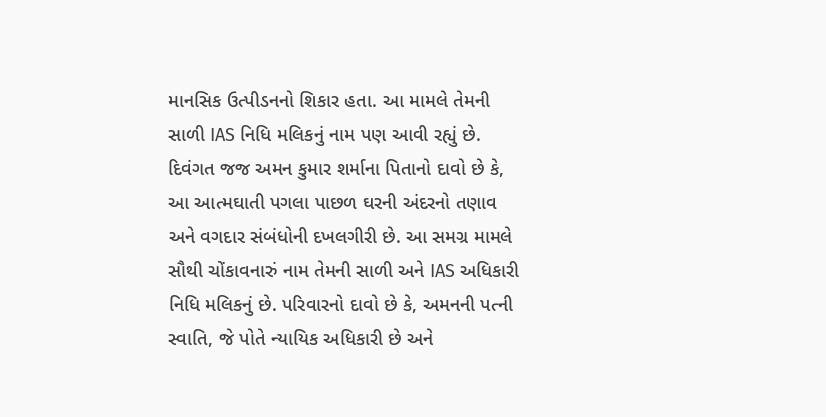માનસિક ઉત્પીડનનો શિકાર હતા. આ મામલે તેમની સાળી IAS નિધિ મલિકનું નામ પણ આવી રહ્યું છે.
દિવંગત જજ અમન કુમાર શર્માના પિતાનો દાવો છે કે, આ આત્મઘાતી પગલા પાછળ ઘરની અંદરનો તણાવ અને વગદાર સંબંધોની દખલગીરી છે. આ સમગ્ર મામલે સૌથી ચોંકાવનારું નામ તેમની સાળી અને IAS અધિકારી નિધિ મલિકનું છે. પરિવારનો દાવો છે કે, અમનની પત્ની સ્વાતિ, જે પોતે ન્યાયિક અધિકારી છે અને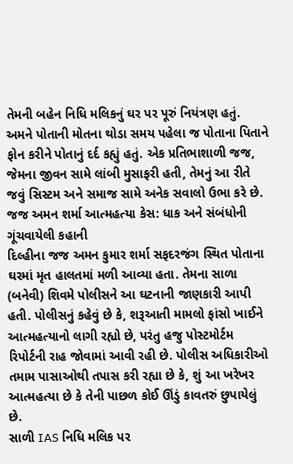તેમની બહેન નિધિ મલિકનું ઘર પર પૂરું નિયંત્રણ હતું. અમને પોતાની મોતના થોડા સમય પહેલા જ પોતાના પિતાને ફોન કરીને પોતાનું દર્દ કહ્યું હતું. એક પ્રતિભાશાળી જજ, જેમના જીવન સામે લાંબી મુસાફરી હતી, તેમનું આ રીતે જવું સિસ્ટમ અને સમાજ સામે અનેક સવાલો ઉભા કરે છે.
જજ અમન શર્મા આત્મહત્યા કેસ: ધાક અને સંબંધોની ગૂંચવાયેલી કહાની
દિલ્હીના જજ અમન કુમાર શર્મા સફદરજંગ સ્થિત પોતાના ઘરમાં મૃત હાલતમાં મળી આવ્યા હતા. તેમના સાળા (બનેવી) શિવમે પોલીસને આ ઘટનાની જાણકારી આપી હતી. પોલીસનું કહેવું છે કે, શરૂઆતી મામલો ફાંસો ખાઈને આત્મહત્યાનો લાગી રહ્યો છે, પરંતુ હજુ પોસ્ટમોર્ટમ રિપોર્ટની રાહ જોવામાં આવી રહી છે. પોલીસ અધિકારીઓ તમામ પાસાઓથી તપાસ કરી રહ્યા છે કે, શું આ ખરેખર આત્મહત્યા છે કે તેની પાછળ કોઈ ઊંડું કાવતરું છુપાયેલું છે.
સાળી IAS નિધિ મલિક પર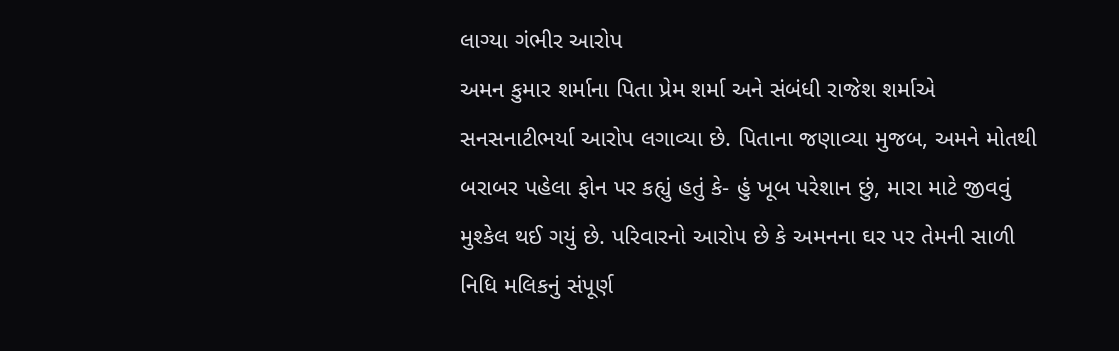લાગ્યા ગંભીર આરોપ
અમન કુમાર શર્માના પિતા પ્રેમ શર્મા અને સંબંધી રાજેશ શર્માએ સનસનાટીભર્યા આરોપ લગાવ્યા છે. પિતાના જણાવ્યા મુજબ, અમને મોતથી બરાબર પહેલા ફોન પર કહ્યું હતું કે- હું ખૂબ પરેશાન છું, મારા માટે જીવવું મુશ્કેલ થઈ ગયું છે. પરિવારનો આરોપ છે કે અમનના ઘર પર તેમની સાળી નિધિ મલિકનું સંપૂર્ણ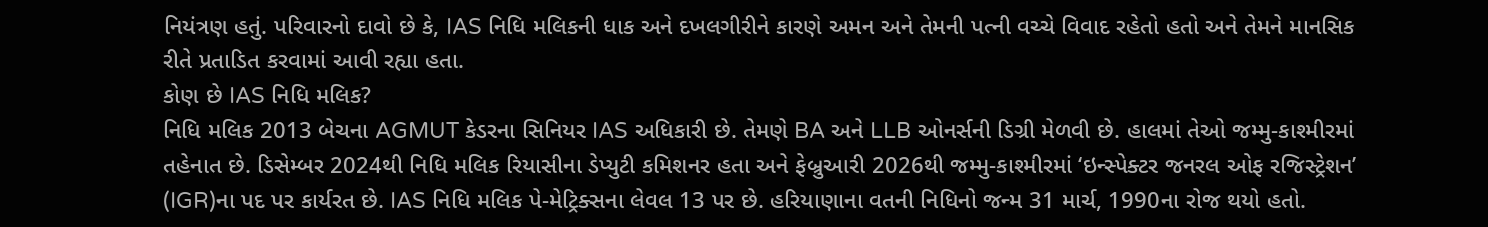નિયંત્રણ હતું. પરિવારનો દાવો છે કે, IAS નિધિ મલિકની ધાક અને દખલગીરીને કારણે અમન અને તેમની પત્ની વચ્ચે વિવાદ રહેતો હતો અને તેમને માનસિક રીતે પ્રતાડિત કરવામાં આવી રહ્યા હતા.
કોણ છે IAS નિધિ મલિક?
નિધિ મલિક 2013 બેચના AGMUT કેડરના સિનિયર IAS અધિકારી છે. તેમણે BA અને LLB ઓનર્સની ડિગ્રી મેળવી છે. હાલમાં તેઓ જમ્મુ-કાશ્મીરમાં તહેનાત છે. ડિસેમ્બર 2024થી નિધિ મલિક રિયાસીના ડેપ્યુટી કમિશનર હતા અને ફેબ્રુઆરી 2026થી જમ્મુ-કાશ્મીરમાં ‘ઇન્સ્પેક્ટર જનરલ ઓફ રજિસ્ટ્રેશન’ (IGR)ના પદ પર કાર્યરત છે. IAS નિધિ મલિક પે-મેટ્રિક્સના લેવલ 13 પર છે. હરિયાણાના વતની નિધિનો જન્મ 31 માર્ચ, 1990ના રોજ થયો હતો.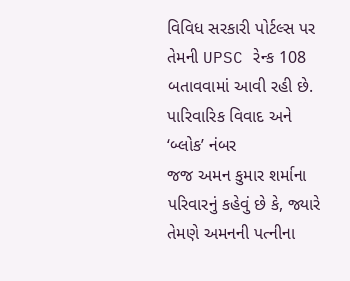વિવિધ સરકારી પોર્ટલ્સ પર તેમની UPSC રેન્ક 108 બતાવવામાં આવી રહી છે.
પારિવારિક વિવાદ અને ‘બ્લોક’ નંબર
જજ અમન કુમાર શર્માના પરિવારનું કહેવું છે કે, જ્યારે તેમણે અમનની પત્નીના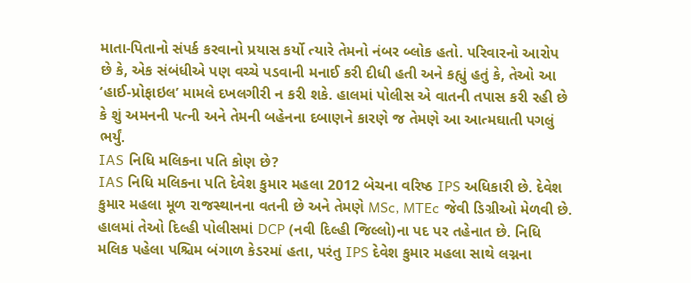માતા-પિતાનો સંપર્ક કરવાનો પ્રયાસ કર્યો ત્યારે તેમનો નંબર બ્લોક હતો. પરિવારનો આરોપ છે કે, એક સંબંધીએ પણ વચ્ચે પડવાની મનાઈ કરી દીધી હતી અને કહ્યું હતું કે, તેઓ આ ‘હાઈ-પ્રોફાઇલ’ મામલે દખલગીરી ન કરી શકે. હાલમાં પોલીસ એ વાતની તપાસ કરી રહી છે કે શું અમનની પત્ની અને તેમની બહેનના દબાણને કારણે જ તેમણે આ આત્મઘાતી પગલું ભર્યું.
IAS નિધિ મલિકના પતિ કોણ છે?
IAS નિધિ મલિકના પતિ દેવેશ કુમાર મહલા 2012 બેચના વરિષ્ઠ IPS અધિકારી છે. દેવેશ કુમાર મહલા મૂળ રાજસ્થાનના વતની છે અને તેમણે MSc, MTEc જેવી ડિગ્રીઓ મેળવી છે. હાલમાં તેઓ દિલ્હી પોલીસમાં DCP (નવી દિલ્હી જિલ્લો)ના પદ પર તહેનાત છે. નિધિ મલિક પહેલા પશ્ચિમ બંગાળ કેડરમાં હતા, પરંતુ IPS દેવેશ કુમાર મહલા સાથે લગ્નના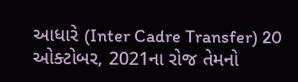આધારે (Inter Cadre Transfer) 20 ઓક્ટોબર, 2021ના રોજ તેમનો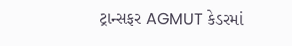ટ્રાન્સફર AGMUT કેડરમાં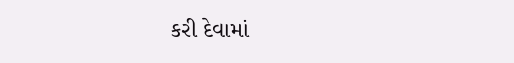કરી દેવામાં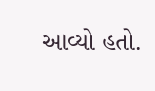આવ્યો હતો.